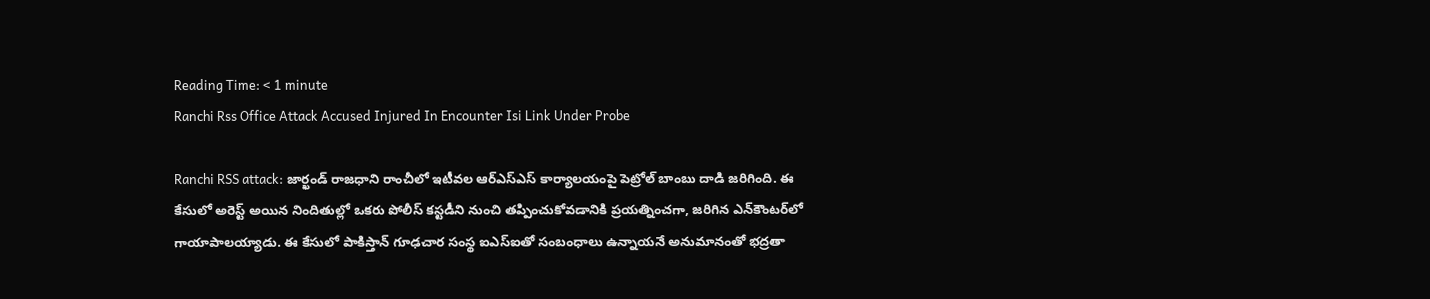Reading Time: < 1 minute
Ranchi Rss Office Attack Accused Injured In Encounter Isi Link Under Probe

Ranchi RSS attack: జార్ఖండ్ రాజధాని రాంచీలో ఇటీవల ఆర్ఎస్ఎస్ కార్యాలయంపై పెట్రోల్ బాంబు దాడి జరిగింది. ఈ కేసులో అరెస్ట్ అయిన నిందితుల్లో ఒకరు పోలీస్ కస్టడీని నుంచి తప్పించుకోవడానికి ప్రయత్నించగా, జరిగిన ఎన్‌కౌంటర్‌లో గాయాపాలయ్యాడు. ఈ కేసులో పాకిస్తాన్ గూఢచార సంస్థ ఐఎస్ఐతో సంబంధాలు ఉన్నాయనే అనుమానంతో భద్రతా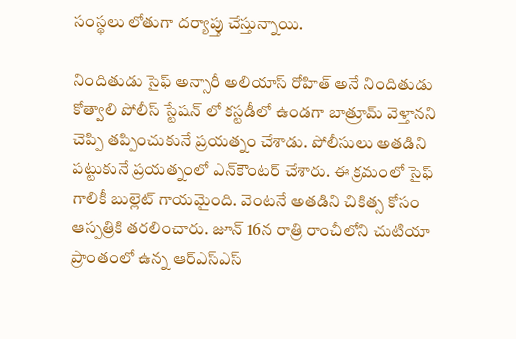సంస్థలు లోతుగా దర్యాప్తు చేస్తున్నాయి.

నిందితుడు సైఫ్ అన్సారీ అలియాస్ రోహిత్ అనే నిందితుడు కోత్వాలి పోలీస్ స్టేషన్ లో కస్టడీలో ఉండగా బాత్రూమ్ వెళ్తానని చెప్పి తప్పించుకునే ప్రయత్నం చేశాడు. పోలీసులు అతడిని పట్టుకునే ప్రయత్నంలో ఎన్‌కౌంటర్ చేశారు. ఈ క్రమంలో సైఫ్ గాలికీ బుల్లెట్ గాయమైంది. వెంటనే అతడిని చికిత్స కోసం ఆస్పత్రికి తరలించారు. జూన్ 16న రాత్రి రాంచీలోని చుటియా ప్రాంతంలో ఉన్న ఆర్ఎస్ఎస్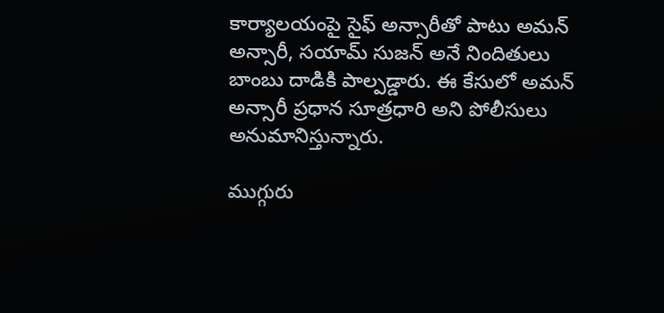కార్యాలయంపై సైఫ్ అన్సారీతో పాటు అమన్ అన్సారీ, సయామ్ సుజన్ అనే నిందితులు బాంబు దాడికి పాల్పడ్డారు. ఈ కేసులో అమన్ అన్సారీ ప్రధాన సూత్రధారి అని పోలీసులు అనుమానిస్తున్నారు.

ముగ్గురు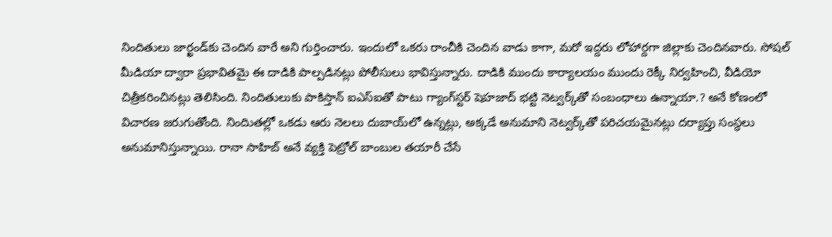నిందితులు జార్ఖండ్‌కు చెందిన వారే అని గుర్తించారు. ఇందులో ఒకరు రాంచీకి చెందిన వాడు కాగా, మరో ఇద్దరు లోహార్దగా జిల్లాకు చెందినవారు. సోషల్ మీడియా ద్వారా ప్రభావితమై ఈ దాడికి పాల్పడినట్లు పోలీసులు భావిస్తున్నారు. దాడికి ముందు కార్యాలయం ముందు రెక్కీ నిర్వహించి, వీడియో చిత్రీకరించినట్లు తెలిసింది. నిందితులుకు పాకిస్తాన్ ఐఎస్ఐతో పాటు గ్యాంగ్‌స్టర్ షెహజాద్ భట్టి నెట్వర్క్‌తో సంబంధాలు ఉన్నాయా.? అనే కోణంలో విచారణ జరుగుతోంది. నిందిుతల్లో ఒకడు ఆరు నెలలు దుబాయ్‌లో ఉన్నట్లు, అక్కడే అనుమాని నెట్వర్క్‌తో పరిచయమైనట్లు దర్యాప్తు సంస్థలు అనుమానిస్తున్నాయి. రానా సాహిబ్ అనే వ్యక్తి పెట్రోల్ బాంబుల తయారీ చేసే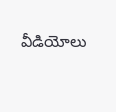వీడియోలు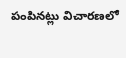పంపినట్లు విచారణలో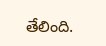తేలింది.